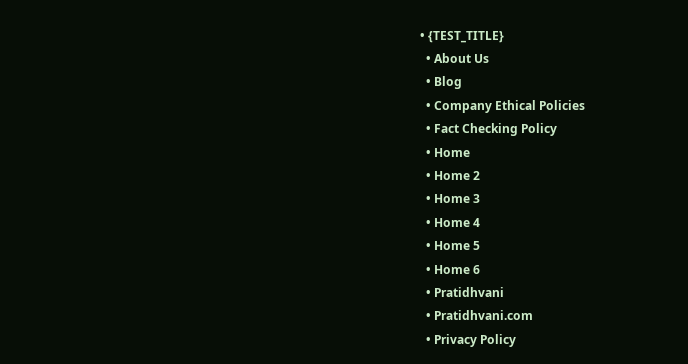• {TEST_TITLE}
  • About Us
  • Blog
  • Company Ethical Policies
  • Fact Checking Policy
  • Home
  • Home 2
  • Home 3
  • Home 4
  • Home 5
  • Home 6
  • Pratidhvani
  • Pratidhvani.com
  • Privacy Policy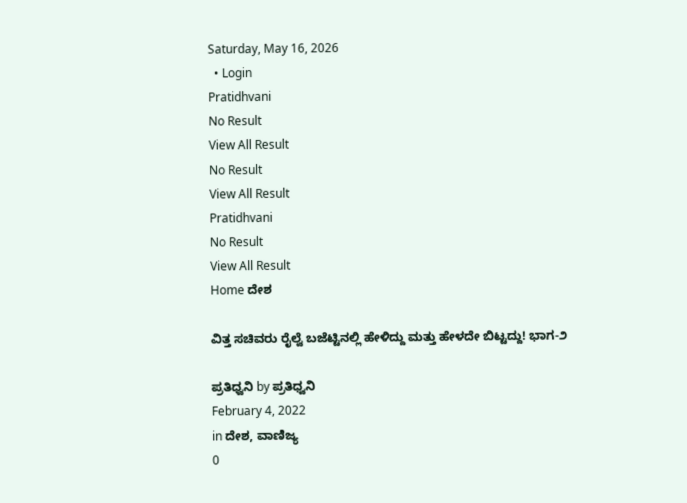Saturday, May 16, 2026
  • Login
Pratidhvani
No Result
View All Result
No Result
View All Result
Pratidhvani
No Result
View All Result
Home ದೇಶ

ವಿತ್ತ ಸಚಿವರು ರೈಲ್ವೆ ಬಜೆಟ್ಟಿನಲ್ಲಿ ಹೇಳಿದ್ದು ಮತ್ತು ಹೇಳದೇ ಬಿಟ್ಟದ್ದು! ಭಾಗ-೨

ಪ್ರತಿಧ್ವನಿ by ಪ್ರತಿಧ್ವನಿ
February 4, 2022
in ದೇಶ, ವಾಣಿಜ್ಯ
0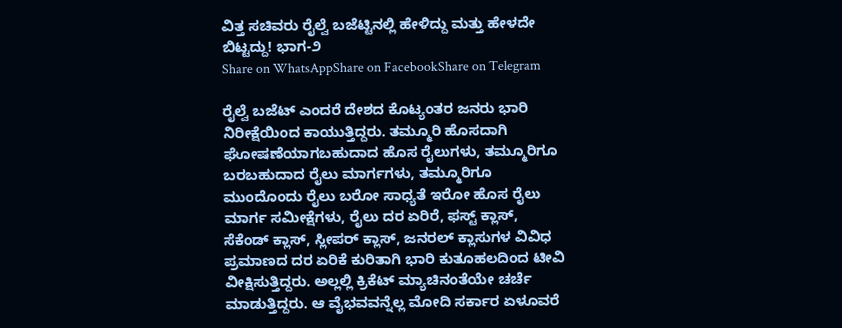ವಿತ್ತ ಸಚಿವರು ರೈಲ್ವೆ ಬಜೆಟ್ಟಿನಲ್ಲಿ ಹೇಳಿದ್ದು ಮತ್ತು ಹೇಳದೇ ಬಿಟ್ಟದ್ದು! ಭಾಗ-೨
Share on WhatsAppShare on FacebookShare on Telegram

ರೈಲ್ವೆ ಬಜೆಟ್‌ ಎಂದರೆ ದೇಶದ ಕೊಟ್ಯಂತರ ಜನರು ಭಾರಿ ನಿರೀಕ್ಷೆಯಿಂದ ಕಾಯುತ್ತಿದ್ದರು. ತಮ್ಮೂರಿ ಹೊಸದಾಗಿ ಘೋಷಣೆಯಾಗಬಹುದಾದ ಹೊಸ ರೈಲುಗಳು, ತಮ್ಮೂರಿಗೂ ಬರಬಹುದಾದ ರೈಲು ಮಾರ್ಗಗಳು, ತಮ್ಮೂರಿಗೂ ಮುಂದೊಂದು ರೈಲು ಬರೋ ಸಾಧ್ಯತೆ ಇರೋ ಹೊಸ ರೈಲು ಮಾರ್ಗ ಸಮೀಕ್ಷೆಗಳು, ರೈಲು ದರ ಏರಿರೆ, ಫಸ್ಟ್ ಕ್ಲಾಸ್, ಸೆಕೆಂಡ್ ಕ್ಲಾಸ್, ಸ್ಲೀಪರ್ ಕ್ಲಾಸ್, ಜನರಲ್ ಕ್ಲಾಸುಗಳ ವಿವಿಧ ಪ್ರಮಾಣದ ದರ ಏರಿಕೆ ಕುರಿತಾಗಿ ಭಾರಿ ಕುತೂಹಲದಿಂದ ಟೀವಿ ವೀಕ್ಷಿಸುತ್ತಿದ್ದರು. ಅಲ್ಲಲ್ಲಿ ಕ್ರಿಕೆಟ್ ಮ್ಯಾಚಿನಂತೆಯೇ ಚರ್ಚೆ ಮಾಡುತ್ತಿದ್ದರು. ಆ ವೈಭವವನ್ನೆಲ್ಲ ಮೋದಿ ಸರ್ಕಾರ ಏಳೂವರೆ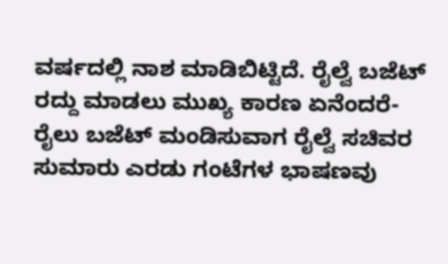ವರ್ಷದಲ್ಲಿ ನಾಶ ಮಾಡಿಬಿಟ್ಟಿದೆ. ರೈಲ್ವೆ ಬಜೆಟ್ ರದ್ದು ಮಾಡಲು ಮುಖ್ಯ ಕಾರಣ ಏನೆಂದರೆ- ರೈಲು ಬಜೆಟ್ ಮಂಡಿಸುವಾಗ ರೈಲ್ವೆ ಸಚಿವರ ಸುಮಾರು ಎರಡು ಗಂಟೆಗಳ ಭಾಷಣವು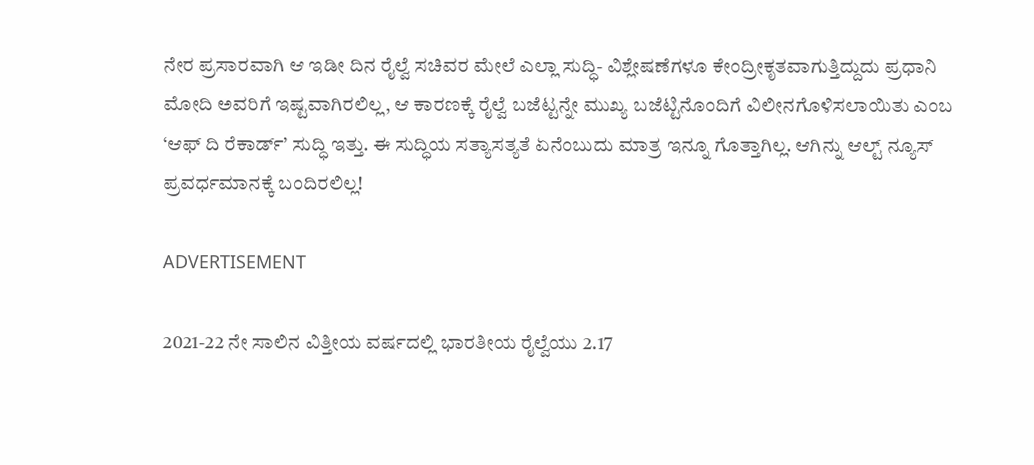ನೇರ ಪ್ರಸಾರವಾಗಿ ಆ ಇಡೀ ದಿನ ರೈಲ್ವೆ ಸಚಿವರ ಮೇಲೆ ಎಲ್ಲಾ ಸುದ್ಧಿ- ವಿಶ್ಲೇಷಣೆಗಳೂ ಕೇಂದ್ರೀಕೃತವಾಗುತ್ತಿದ್ದುದು ಪ್ರಧಾನಿ ಮೋದಿ ಅವರಿಗೆ ಇಷ್ಟವಾಗಿರಲಿಲ್ಲ, ಆ ಕಾರಣಕ್ಕೆ ರೈಲ್ವೆ ಬಜೆಟ್ಟನ್ನೇ ಮುಖ್ಯ ಬಜೆಟ್ಟಿನೊಂದಿಗೆ ವಿಲೀನಗೊಳಿಸಲಾಯಿತು ಎಂಬ ‘ಆಫ್ ದಿ ರೆಕಾರ್ಡ್’ ಸುದ್ಧಿ ಇತ್ತು. ಈ ಸುದ್ಧಿಯ ಸತ್ಯಾಸತ್ಯತೆ ಏನೆಂಬುದು ಮಾತ್ರ ಇನ್ನೂ ಗೊತ್ತಾಗಿಲ್ಲ. ಆಗಿನ್ನು ಆಲ್ಟ್ ನ್ಯೂಸ್ ಪ್ರವರ್ಧಮಾನಕ್ಕೆ ಬಂದಿರಲಿಲ್ಲ!

ADVERTISEMENT

2021-22 ನೇ ಸಾಲಿನ ವಿತ್ತೀಯ ವರ್ಷದಲ್ಲಿ ಭಾರತೀಯ ರೈಲ್ವೆಯು 2.17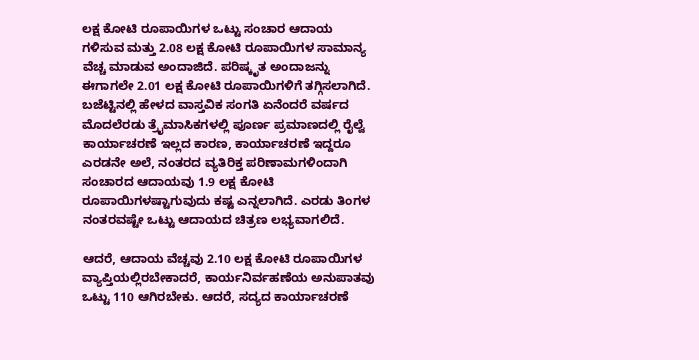ಲಕ್ಷ ಕೋಟಿ ರೂಪಾಯಿಗಳ ಒಟ್ಟು ಸಂಚಾರ ಆದಾಯ ಗಳಿಸುವ ಮತ್ತು 2.08 ಲಕ್ಷ ಕೋಟಿ ರೂಪಾಯಿಗಳ ಸಾಮಾನ್ಯ ವೆಚ್ಚ ಮಾಡುವ ಅಂದಾಜಿದೆ. ಪರಿಷ್ಕೃತ ಅಂದಾಜನ್ನು ಈಗಾಗಲೇ 2.01 ಲಕ್ಷ ಕೋಟಿ ರೂಪಾಯಿಗಳಿಗೆ ತಗ್ಗಿಸಲಾಗಿದೆ. ಬಜೆಟ್ಟಿನಲ್ಲಿ ಹೇಳದ ವಾಸ್ತವಿಕ ಸಂಗತಿ ಏನೆಂದರೆ ವರ್ಷದ ಮೊದಲೆರಡು ತ್ರೈಮಾಸಿಕಗಳಲ್ಲಿ ಪೂರ್ಣ ಪ್ರಮಾಣದಲ್ಲಿ ರೈಲ್ವೆ ಕಾರ್ಯಾಚರಣೆ ಇಲ್ಲದ ಕಾರಣ, ಕಾರ್ಯಾಚರಣೆ ಇದ್ದರೂ ಎರಡನೇ ಅಲೆ, ನಂತರದ ವ್ಯತಿರಿಕ್ತ ಪರಿಣಾಮಗಳಿಂದಾಗಿ ಸಂಚಾರದ ಆದಾಯವು 1.9 ಲಕ್ಷ ಕೋಟಿ ರೂಪಾಯಿಗಳಷ್ಟಾಗುವುದು ಕಷ್ಟ ಎನ್ನಲಾಗಿದೆ. ಎರಡು ತಿಂಗಳ ನಂತರವಷ್ಟೇ ಒಟ್ಟು ಆದಾಯದ ಚಿತ್ರಣ ಲಭ್ಯವಾಗಲಿದೆ.

ಆದರೆ, ಆದಾಯ ವೆಚ್ಚವು 2.10 ಲಕ್ಷ ಕೋಟಿ ರೂಪಾಯಿಗಳ ವ್ಯಾಪ್ತಿಯಲ್ಲಿರಬೇಕಾದರೆ, ಕಾರ್ಯನಿರ್ವಹಣೆಯ ಅನುಪಾತವು ಒಟ್ಟು 110 ಆಗಿರಬೇಕು. ಆದರೆ, ಸದ್ಯದ ಕಾರ್ಯಾಚರಣೆ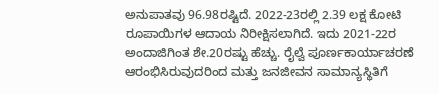ಅನುಪಾತವು 96.98ರಷ್ಟಿದೆ. 2022-23ರಲ್ಲಿ 2.39 ಲಕ್ಷ ಕೋಟಿ ರೂಪಾಯಿಗಳ ಆದಾಯ ನಿರೀಕ್ಷಿಸಲಾಗಿದೆ. ಇದು 2021-22ರ ಅಂದಾಜಿಗಿಂತ ಶೇ.20ರಷ್ಟು ಹೆಚ್ಚು. ರೈಲ್ವೆ ಪೂರ್ಣಕಾರ್ಯಾಚರಣೆ ಆರಂಭಿಸಿರುವುದರಿಂದ ಮತ್ತು ಜನಜೀವನ ಸಾಮಾನ್ಯಸ್ಥಿತಿಗೆ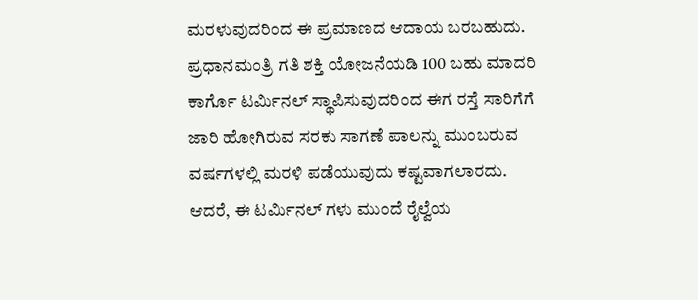ಮರಳುವುದರಿಂದ ಈ ಪ್ರಮಾಣದ ಆದಾಯ ಬರಬಹುದು.
ಪ್ರಧಾನಮಂತ್ರಿ ಗತಿ ಶಕ್ತಿ ಯೋಜನೆಯಡಿ 100 ಬಹು ಮಾದರಿ ಕಾರ್ಗೊ ಟರ್ಮಿನಲ್ ಸ್ಥಾಪಿಸುವುದರಿಂದ ಈಗ ರಸ್ತೆ ಸಾರಿಗೆಗೆ ಜಾರಿ ಹೋಗಿರುವ ಸರಕು ಸಾಗಣೆ ಪಾಲನ್ನು ಮುಂಬರುವ ವರ್ಷಗಳಲ್ಲಿ ಮರಳಿ ಪಡೆಯುವುದು ಕಷ್ಟವಾಗಲಾರದು. ಆದರೆ, ಈ ಟರ್ಮಿನಲ್ ಗಳು ಮುಂದೆ ರೈಲ್ವೆಯ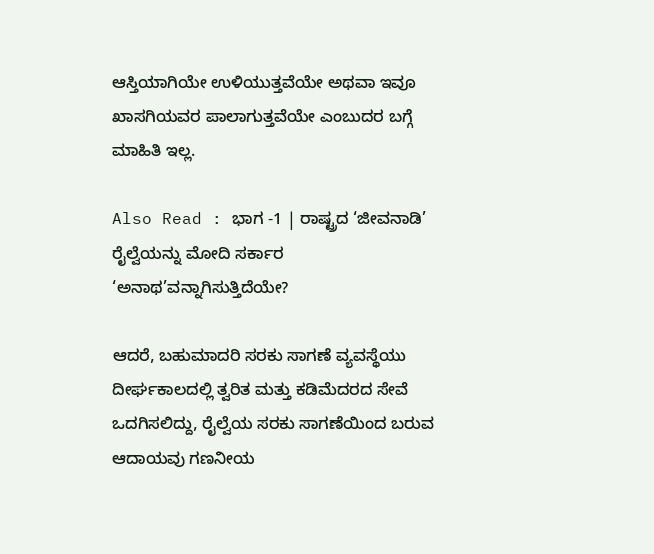ಆಸ್ತಿಯಾಗಿಯೇ ಉಳಿಯುತ್ತವೆಯೇ ಅಥವಾ ಇವೂ ಖಾಸಗಿಯವರ ಪಾಲಾಗುತ್ತವೆಯೇ ಎಂಬುದರ ಬಗ್ಗೆ ಮಾಹಿತಿ ಇಲ್ಲ.

Also Read : ಭಾಗ -1 | ರಾಷ್ಟ್ರದ ‘ಜೀವನಾಡಿ’ ರೈಲ್ವೆಯನ್ನು ಮೋದಿ ಸರ್ಕಾರ ‘ಅನಾಥ’ವನ್ನಾಗಿಸುತ್ತಿದೆಯೇ?

ಆದರೆ, ಬಹುಮಾದರಿ ಸರಕು ಸಾಗಣೆ ವ್ಯವಸ್ಥೆಯು ದೀರ್ಘಕಾಲದಲ್ಲಿ ತ್ವರಿತ ಮತ್ತು ಕಡಿಮೆದರದ ಸೇವೆ ಒದಗಿಸಲಿದ್ದು, ರೈಲ್ವೆಯ ಸರಕು ಸಾಗಣೆಯಿಂದ ಬರುವ ಆದಾಯವು ಗಣನೀಯ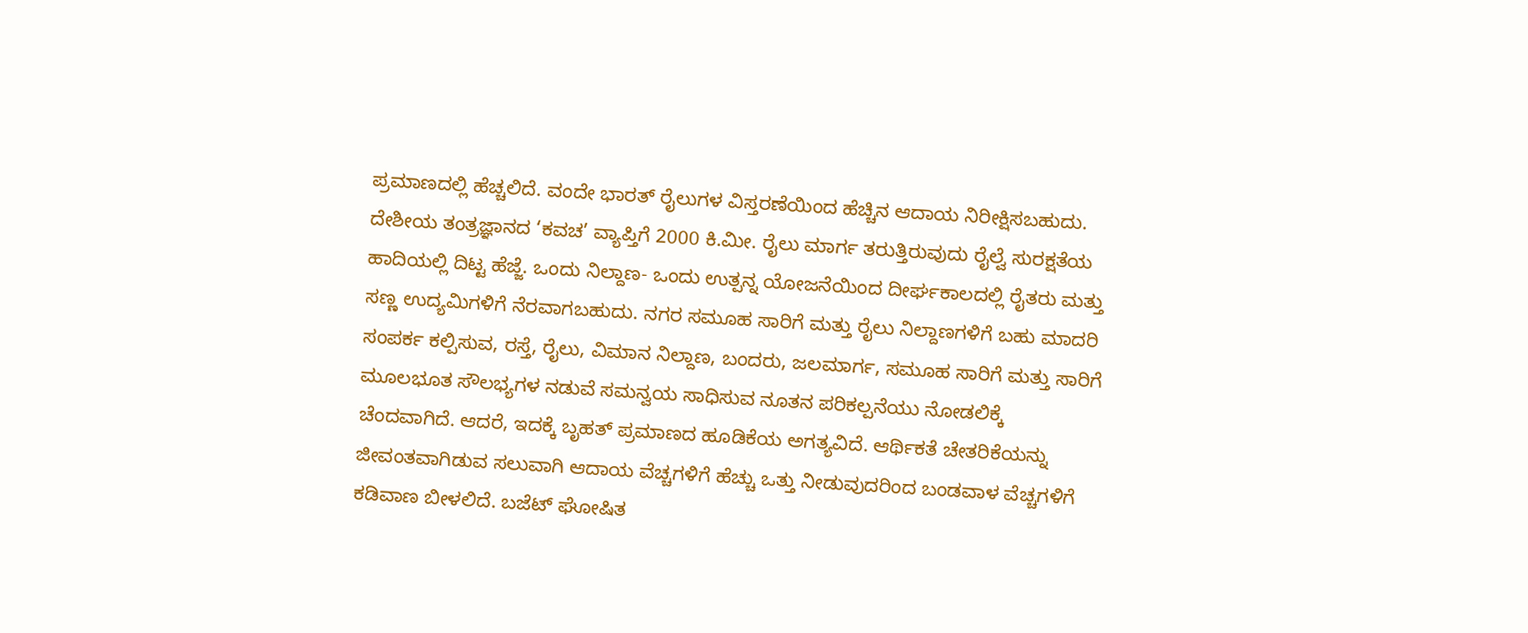ಪ್ರಮಾಣದಲ್ಲಿ ಹೆಚ್ಚಲಿದೆ. ವಂದೇ ಭಾರತ್ ರೈಲುಗಳ ವಿಸ್ತರಣೆಯಿಂದ ಹೆಚ್ಚಿನ ಆದಾಯ ನಿರೀಕ್ಷಿಸಬಹುದು. ದೇಶೀಯ ತಂತ್ರಜ್ಞಾನದ ‘ಕವಚ’ ವ್ಯಾಪ್ತಿಗೆ 2000 ಕಿ.ಮೀ. ರೈಲು ಮಾರ್ಗ ತರುತ್ತಿರುವುದು ರೈಲ್ವೆ ಸುರಕ್ಷತೆಯ ಹಾದಿಯಲ್ಲಿ ದಿಟ್ಟ ಹೆಜ್ಜೆ. ಒಂದು ನಿಲ್ದಾಣ- ಒಂದು ಉತ್ಪನ್ನ ಯೋಜನೆಯಿಂದ ದೀರ್ಘಕಾಲದಲ್ಲಿ ರೈತರು ಮತ್ತು ಸಣ್ಣ ಉದ್ಯಮಿಗಳಿಗೆ ನೆರವಾಗಬಹುದು. ನಗರ ಸಮೂಹ ಸಾರಿಗೆ ಮತ್ತು ರೈಲು ನಿಲ್ದಾಣಗಳಿಗೆ ಬಹು ಮಾದರಿ ಸಂಪರ್ಕ ಕಲ್ಪಿಸುವ, ರಸ್ತೆ, ರೈಲು, ವಿಮಾನ ನಿಲ್ದಾಣ, ಬಂದರು, ಜಲಮಾರ್ಗ, ಸಮೂಹ ಸಾರಿಗೆ ಮತ್ತು ಸಾರಿಗೆ ಮೂಲಭೂತ ಸೌಲಭ್ಯಗಳ ನಡುವೆ ಸಮನ್ವಯ ಸಾಧಿಸುವ ನೂತನ ಪರಿಕಲ್ಪನೆಯು ನೋಡಲಿಕ್ಕೆ ಚೆಂದವಾಗಿದೆ. ಆದರೆ, ಇದಕ್ಕೆ ಬೃಹತ್ ಪ್ರಮಾಣದ ಹೂಡಿಕೆಯ ಅಗತ್ಯವಿದೆ. ಆರ್ಥಿಕತೆ ಚೇತರಿಕೆಯನ್ನು ಜೀವಂತವಾಗಿಡುವ ಸಲುವಾಗಿ ಆದಾಯ ವೆಚ್ಚಗಳಿಗೆ ಹೆಚ್ಚು ಒತ್ತು ನೀಡುವುದರಿಂದ ಬಂಡವಾಳ ವೆಚ್ಚಗಳಿಗೆ ಕಡಿವಾಣ ಬೀಳಲಿದೆ. ಬಜೆಟ್ ಘೋಷಿತ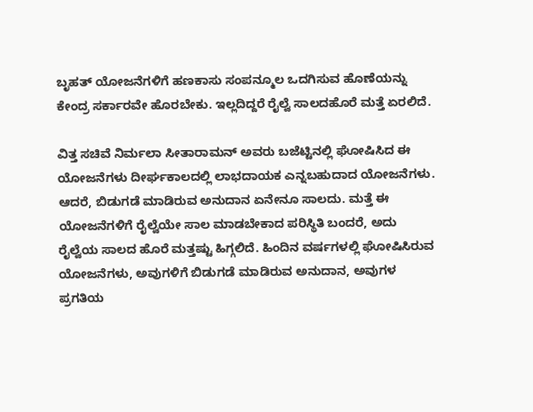ಬೃಹತ್ ಯೋಜನೆಗಳಿಗೆ ಹಣಕಾಸು ಸಂಪನ್ಮೂಲ ಒದಗಿಸುವ ಹೊಣೆಯನ್ನು ಕೇಂದ್ರ ಸರ್ಕಾರವೇ ಹೊರಬೇಕು. ಇಲ್ಲದಿದ್ದರೆ ರೈಲ್ವೆ ಸಾಲದಹೊರೆ ಮತ್ತೆ ಏರಲಿದೆ.

ವಿತ್ತ ಸಚಿವೆ ನಿರ್ಮಲಾ ಸೀತಾರಾಮನ್ ಅವರು ಬಜೆಟ್ಟಿನಲ್ಲಿ ಘೋಷಿಸಿದ ಈ ಯೋಜನೆಗಳು ದೀರ್ಘಕಾಲದಲ್ಲಿ ಲಾಭದಾಯಕ ಎನ್ನಬಹುದಾದ ಯೋಜನೆಗಳು. ಆದರೆ, ಬಿಡುಗಡೆ ಮಾಡಿರುವ ಅನುದಾನ ಏನೇನೂ ಸಾಲದು. ಮತ್ತೆ ಈ ಯೋಜನೆಗಳಿಗೆ ರೈಲ್ವೆಯೇ ಸಾಲ ಮಾಡಬೇಕಾದ ಪರಿಸ್ಥಿತಿ ಬಂದರೆ, ಅದು ರೈಲ್ವೆಯ ಸಾಲದ ಹೊರೆ ಮತ್ತಷ್ಟು ಹಿಗ್ಗಲಿದೆ. ಹಿಂದಿನ ವರ್ಷಗಳಲ್ಲಿ ಘೋಷಿಸಿರುವ ಯೋಜನೆಗಳು, ಅವುಗಳಿಗೆ ಬಿಡುಗಡೆ ಮಾಡಿರುವ ಅನುದಾನ, ಅವುಗಳ ಪ್ರಗತಿಯ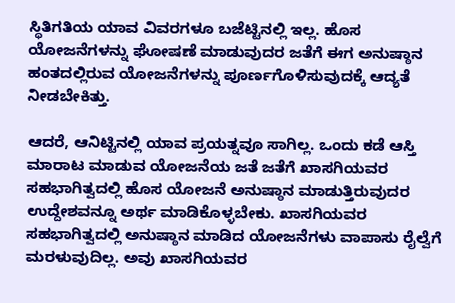ಸ್ಥಿತಿಗತಿಯ ಯಾವ ವಿವರಗಳೂ ಬಜೆಟ್ಟಿನಲ್ಲಿ ಇಲ್ಲ. ಹೊಸ ಯೋಜನೆಗಳನ್ನು ಘೋಷಣೆ ಮಾಡುವುದರ ಜತೆಗೆ ಈಗ ಅನುಷ್ಠಾನ ಹಂತದಲ್ಲಿರುವ ಯೋಜನೆಗಳನ್ನು ಪೂರ್ಣಗೊಳಿಸುವುದಕ್ಕೆ ಆದ್ಯತೆ ನೀಡಬೇಕಿತ್ತು.

ಆದರೆ, ಆನಿಟ್ಟಿನಲ್ಲಿ ಯಾವ ಪ್ರಯತ್ನವೂ ಸಾಗಿಲ್ಲ. ಒಂದು ಕಡೆ ಆಸ್ತಿ ಮಾರಾಟ ಮಾಡುವ ಯೋಜನೆಯ ಜತೆ ಜತೆಗೆ ಖಾಸಗಿಯವರ ಸಹಭಾಗಿತ್ವದಲ್ಲಿ ಹೊಸ ಯೋಜನೆ ಅನುಷ್ಠಾನ ಮಾಡುತ್ತಿರುವುದರ ಉದ್ದೇಶವನ್ನೂ ಅರ್ಥ ಮಾಡಿಕೊಳ್ಳಬೇಕು. ಖಾಸಗಿಯವರ ಸಹಭಾಗಿತ್ವದಲ್ಲಿ ಅನುಷ್ಠಾನ ಮಾಡಿದ ಯೋಜನೆಗಳು ವಾಪಾಸು ರೈಲ್ವೆಗೆ ಮರಳುವುದಿಲ್ಲ. ಅವು ಖಾಸಗಿಯವರ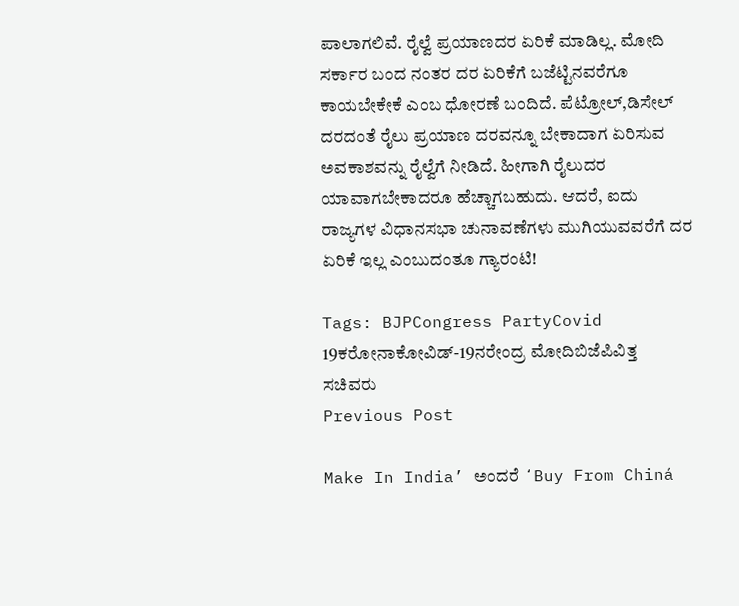ಪಾಲಾಗಲಿವೆ. ರೈಲ್ವೆ ಪ್ರಯಾಣದರ ಏರಿಕೆ ಮಾಡಿಲ್ಲ. ಮೋದಿ ಸರ್ಕಾರ ಬಂದ ನಂತರ ದರ ಏರಿಕೆಗೆ ಬಜೆಟ್ಟಿನವರೆಗೂ ಕಾಯಬೇಕೇಕೆ ಎಂಬ ಧೋರಣೆ ಬಂದಿದೆ. ಪೆಟ್ರೋಲ್,ಡಿಸೇಲ್ ದರದಂತೆ ರೈಲು ಪ್ರಯಾಣ ದರವನ್ನೂ ಬೇಕಾದಾಗ ಏರಿಸುವ ಅವಕಾಶವನ್ನು ರೈಲ್ವೆಗೆ ನೀಡಿದೆ. ಹೀಗಾಗಿ ರೈಲುದರ ಯಾವಾಗಬೇಕಾದರೂ ಹೆಚ್ಚಾಗಬಹುದು. ಆದರೆ, ಐದು ರಾಜ್ಯಗಳ ವಿಧಾನಸಭಾ ಚುನಾವಣೆಗಳು ಮುಗಿಯುವವರೆಗೆ ದರ ಏರಿಕೆ ಇಲ್ಲ ಎಂಬುದಂತೂ ಗ್ಯಾರಂಟಿ!

Tags: BJPCongress PartyCovid 19ಕರೋನಾಕೋವಿಡ್-19ನರೇಂದ್ರ ಮೋದಿಬಿಜೆಪಿವಿತ್ತ ಸಚಿವರು
Previous Post

Make In India’ ಅಂದರೆ ʻBuy From Chiná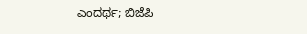ಎಂದರ್ಥ; ಬಿಜೆಪಿ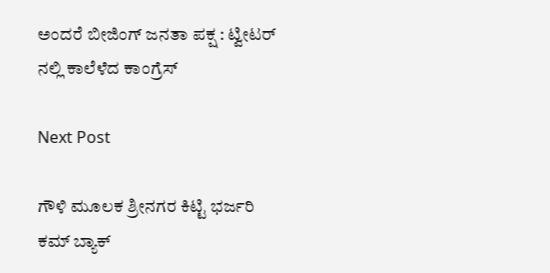ಅಂದರೆ ಬೀಜಿಂಗ್ ಜನತಾ ಪಕ್ಷ : ಟ್ವೀಟರ್‌ ನಲ್ಲಿ ಕಾಲೆಳೆದ ಕಾಂಗ್ರೆಸ್

Next Post

ಗೌಳಿ ಮೂಲಕ ಶ್ರೀನಗರ ಕಿಟ್ಟಿ ಭರ್ಜರಿ ಕಮ್ ಬ್ಯಾಕ್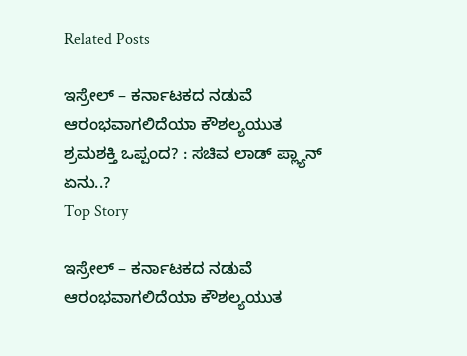Related Posts

ಇಸ್ರೇಲ್ – ಕರ್ನಾಟಕದ ನಡುವೆ ಆರಂಭವಾಗಲಿದೆಯಾ ಕೌಶಲ್ಯಯುತ ಶ್ರಮಶಕ್ತಿ ಒಪ್ಪಂದ? : ಸಚಿವ ಲಾಡ್‌ ಪ್ಲ್ಯಾನ್‌ ಏನು..?
Top Story

ಇಸ್ರೇಲ್ – ಕರ್ನಾಟಕದ ನಡುವೆ ಆರಂಭವಾಗಲಿದೆಯಾ ಕೌಶಲ್ಯಯುತ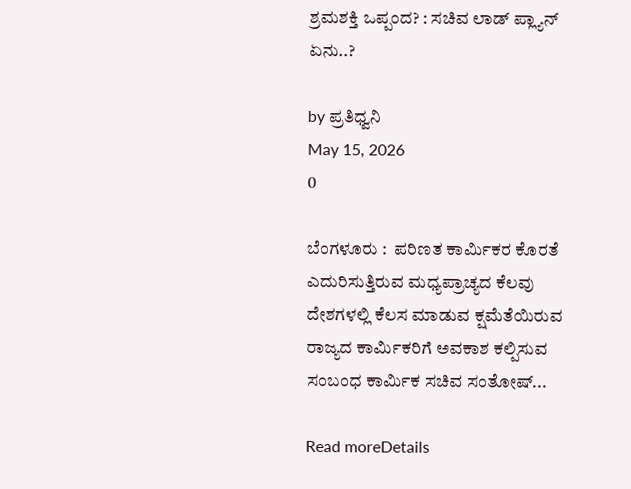ಶ್ರಮಶಕ್ತಿ ಒಪ್ಪಂದ? : ಸಚಿವ ಲಾಡ್‌ ಪ್ಲ್ಯಾನ್‌ ಏನು..?

by ಪ್ರತಿಧ್ವನಿ
May 15, 2026
0

ಬೆಂಗಳೂರು :  ಪರಿಣತ ಕಾರ್ಮಿಕರ ಕೊರತೆ ಎದುರಿಸುತ್ತಿರುವ ಮಧ್ಯಪ್ರಾಚ್ಯದ ಕೆಲವು ದೇಶಗಳಲ್ಲಿ ಕೆಲಸ ಮಾಡುವ ಕ್ಷಮೆತೆಯಿರುವ ರಾಜ್ಯದ ಕಾರ್ಮಿಕರಿಗೆ ಅವಕಾಶ ಕಲ್ಪಿಸುವ ಸಂಬಂಧ ಕಾರ್ಮಿಕ ಸಚಿವ ಸಂತೋಷ್‌...

Read moreDetails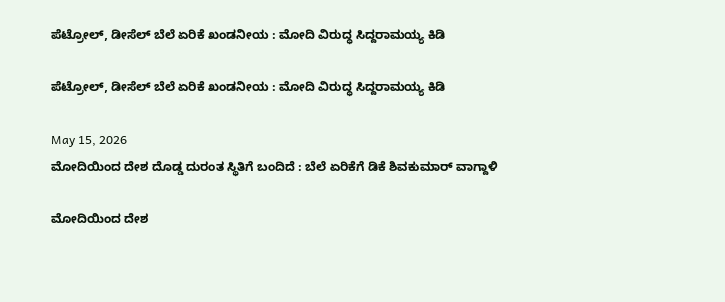ಪೆಟ್ರೋಲ್‌, ಡೀಸೆಲ್‌ ಬೆಲೆ ಏರಿಕೆ ಖಂಡನೀಯ : ಮೋದಿ ವಿರುದ್ಧ ಸಿದ್ದರಾಮಯ್ಯ ಕಿಡಿ

ಪೆಟ್ರೋಲ್‌, ಡೀಸೆಲ್‌ ಬೆಲೆ ಏರಿಕೆ ಖಂಡನೀಯ : ಮೋದಿ ವಿರುದ್ಧ ಸಿದ್ದರಾಮಯ್ಯ ಕಿಡಿ

May 15, 2026
ಮೋದಿಯಿಂದ ದೇಶ ದೊಡ್ಡ ದುರಂತ ಸ್ಥಿತಿಗೆ ಬಂದಿದೆ : ಬೆಲೆ ಏರಿಕೆಗೆ ಡಿಕೆ ಶಿವಕುಮಾರ್‌ ವಾಗ್ದಾಳಿ

ಮೋದಿಯಿಂದ ದೇಶ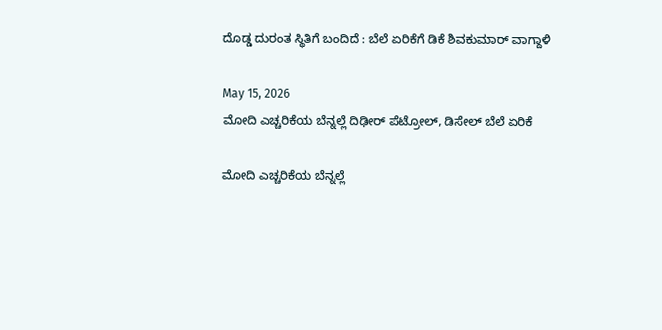ದೊಡ್ಡ ದುರಂತ ಸ್ಥಿತಿಗೆ ಬಂದಿದೆ : ಬೆಲೆ ಏರಿಕೆಗೆ ಡಿಕೆ ಶಿವಕುಮಾರ್‌ ವಾಗ್ದಾಳಿ

May 15, 2026
ಮೋದಿ ಎಚ್ಚರಿಕೆಯ ಬೆನ್ನಲ್ಲೆ ದಿಢೀರ್‌ ಪೆಟ್ರೋಲ್‌, ಡಿಸೇಲ್‌ ಬೆಲೆ ಏರಿಕೆ

ಮೋದಿ ಎಚ್ಚರಿಕೆಯ ಬೆನ್ನಲ್ಲೆ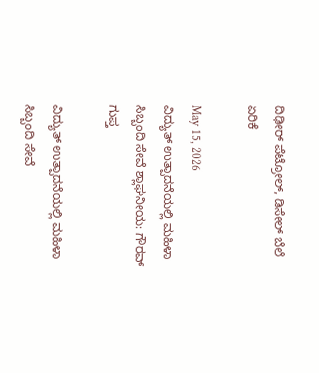ದಿಢೀರ್‌ ಪೆಟ್ರೋಲ್‌, ಡಿಸೇಲ್‌ ಬೆಲೆ ಏರಿಕೆ

May 15, 2026
ವಿದ್ಯುತ್ ಉತ್ಪಾದನೆಯಲ್ಲಿ ಮಹಿಳಾ ಸಿಬ್ಬಂದಿ ಸೇವೆ ಶ್ಲಾಘನೀಯ: ಗೌರವ್ ಗುಪ್ತ

ವಿದ್ಯುತ್ ಉತ್ಪಾದನೆಯಲ್ಲಿ ಮಹಿಳಾ ಸಿಬ್ಬಂದಿ ಸೇವೆ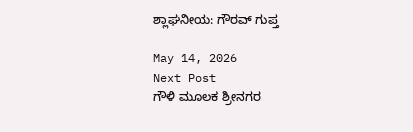ಶ್ಲಾಘನೀಯ: ಗೌರವ್ ಗುಪ್ತ

May 14, 2026
Next Post
ಗೌಳಿ ಮೂಲಕ ಶ್ರೀನಗರ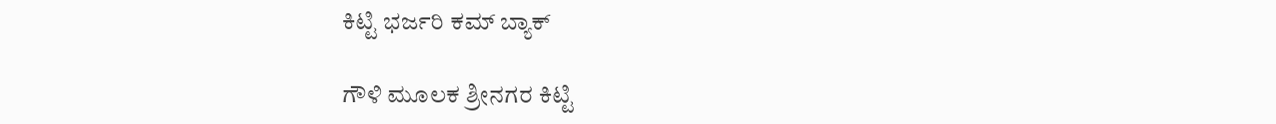ಕಿಟ್ಟಿ ಭರ್ಜರಿ ಕಮ್ ಬ್ಯಾಕ್

ಗೌಳಿ ಮೂಲಕ ಶ್ರೀನಗರ ಕಿಟ್ಟಿ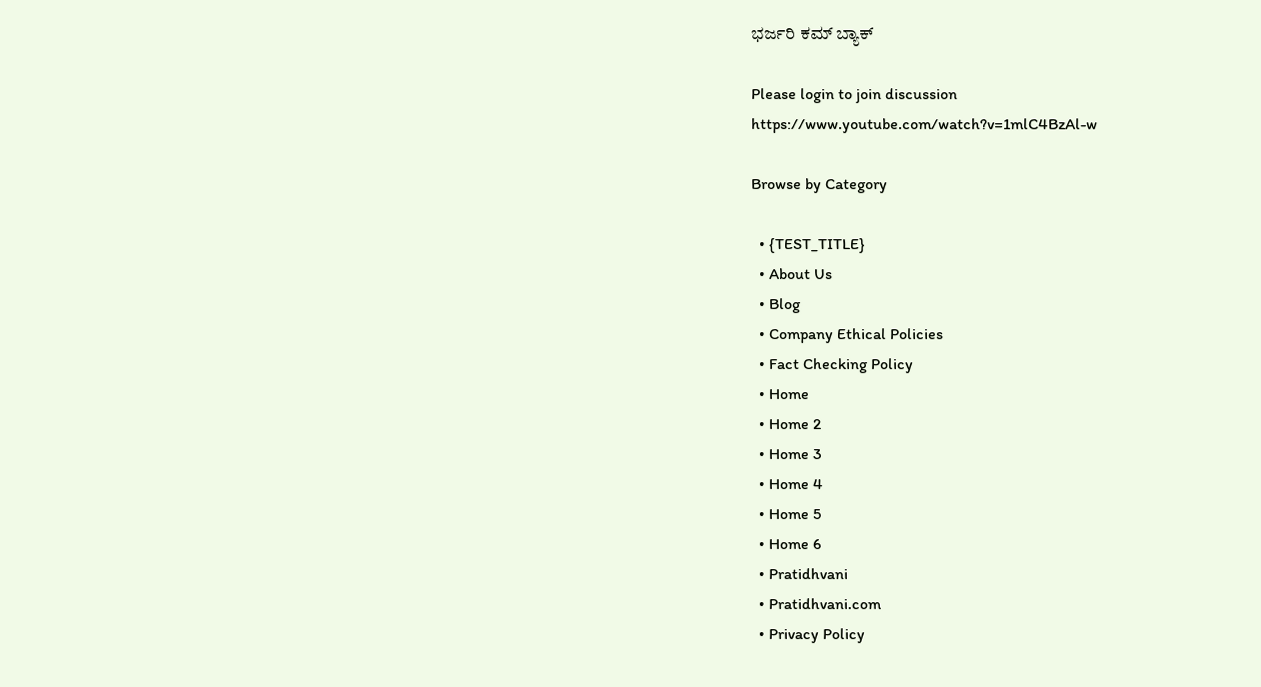ಭರ್ಜರಿ ಕಮ್ ಬ್ಯಾಕ್

Please login to join discussion
https://www.youtube.com/watch?v=1mlC4BzAl-w

Browse by Category

  • {TEST_TITLE}
  • About Us
  • Blog
  • Company Ethical Policies
  • Fact Checking Policy
  • Home
  • Home 2
  • Home 3
  • Home 4
  • Home 5
  • Home 6
  • Pratidhvani
  • Pratidhvani.com
  • Privacy Policy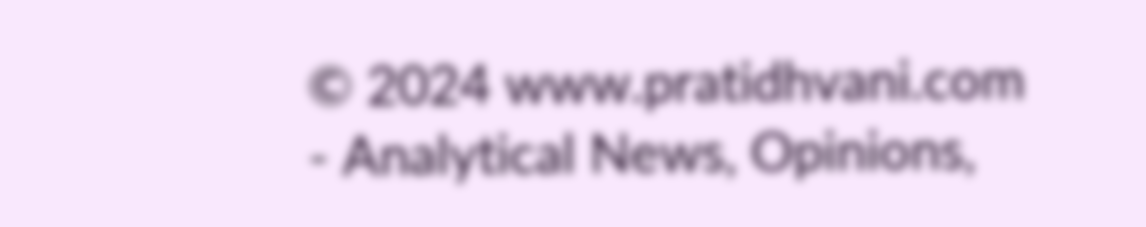© 2024 www.pratidhvani.com - Analytical News, Opinions,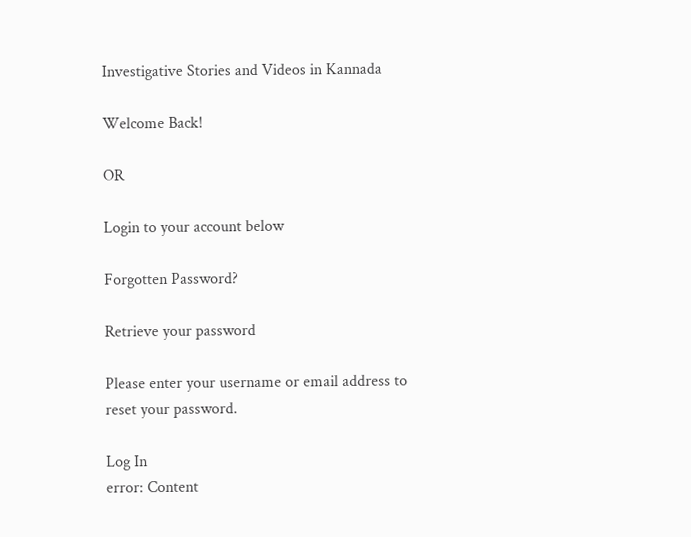Investigative Stories and Videos in Kannada

Welcome Back!

OR

Login to your account below

Forgotten Password?

Retrieve your password

Please enter your username or email address to reset your password.

Log In
error: Content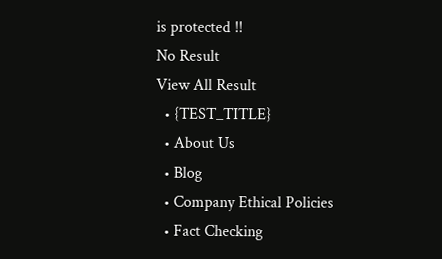is protected !!
No Result
View All Result
  • {TEST_TITLE}
  • About Us
  • Blog
  • Company Ethical Policies
  • Fact Checking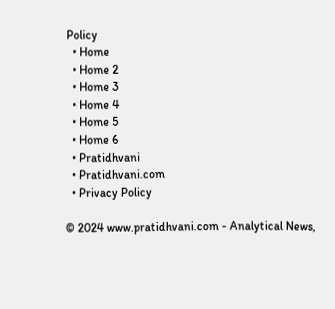Policy
  • Home
  • Home 2
  • Home 3
  • Home 4
  • Home 5
  • Home 6
  • Pratidhvani
  • Pratidhvani.com
  • Privacy Policy

© 2024 www.pratidhvani.com - Analytical News,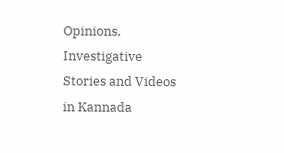Opinions, Investigative Stories and Videos in Kannada